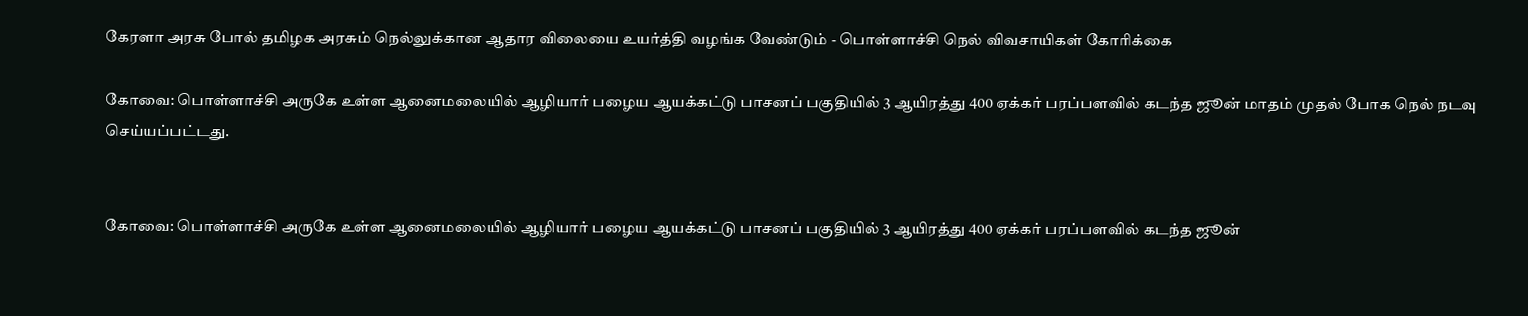கேரளா அரசு போல் தமிழக அரசும் நெல்லுக்கான ஆதார விலையை உயர்த்தி வழங்க வேண்டும் - பொள்ளாச்சி நெல் விவசாயிகள் கோரிக்கை

கோவை: பொள்ளாச்சி அருகே உள்ள ஆனைமலையில் ஆழியார் பழைய ஆயக்கட்டு பாசனப் பகுதியில் 3 ஆயிரத்து 400 ஏக்கர் பரப்பளவில் கடந்த ஜூன் மாதம் முதல் போக நெல் நடவு செய்யப்பட்டது.


கோவை: பொள்ளாச்சி அருகே உள்ள ஆனைமலையில் ஆழியார் பழைய ஆயக்கட்டு பாசனப் பகுதியில் 3 ஆயிரத்து 400 ஏக்கர் பரப்பளவில் கடந்த ஜூன்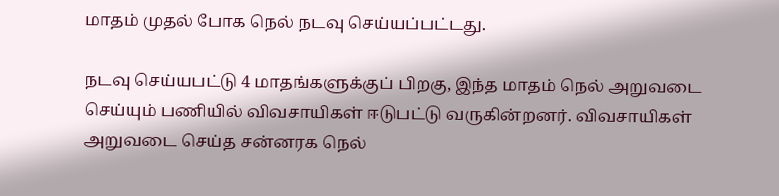மாதம் முதல் போக நெல் நடவு செய்யப்பட்டது.

நடவு செய்யபட்டு 4 மாதங்களுக்குப் பிறகு, இந்த மாதம் நெல் அறுவடை செய்யும் பணியில் விவசாயிகள் ஈடுபட்டு வருகின்றனர். விவசாயிகள் அறுவடை செய்த சன்னரக நெல்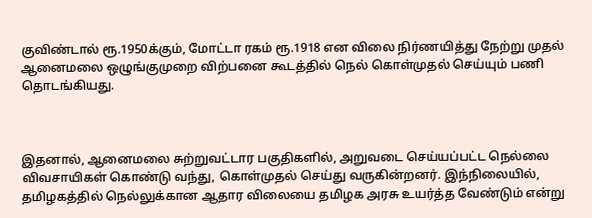குவிண்டால் ரூ.1950க்கும், மோட்டா ரகம் ரூ.1918 என விலை நிர்ணயித்து நேற்று முதல் ஆனைமலை ஒழுங்குமுறை விற்பனை கூடத்தில் நெல் கொள்முதல் செய்யும் பணி தொடங்கியது.



இதனால், ஆனைமலை சுற்றுவட்டார பகுதிகளில், அறுவடை செய்யப்பட்ட நெல்லை விவசாயிகள் கொண்டு வந்து, கொள்முதல் செய்து வருகின்றனர். இந்நிலையில், தமிழகத்தில் நெல்லுக்கான ஆதார விலையை தமிழக அரசு உயர்த்த வேண்டும் என்று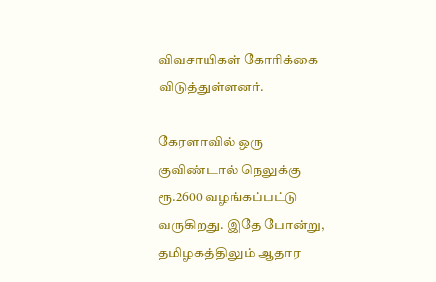விவசாயிகள் கோரிக்கை விடுத்துள்ளனர்.

கேரளாவில் ஒரு குவிண்டால் நெலுக்கு ரூ.2600 வழங்கப்பட்டு வருகிறது. இதே போன்று, தமிழகத்திலும் ஆதார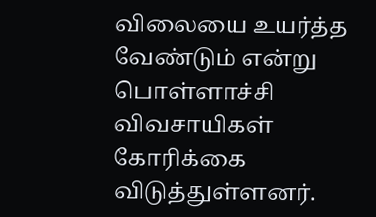விலையை உயர்த்த வேண்டும் என்று பொள்ளாச்சி விவசாயிகள் கோரிக்கை விடுத்துள்ளனர்.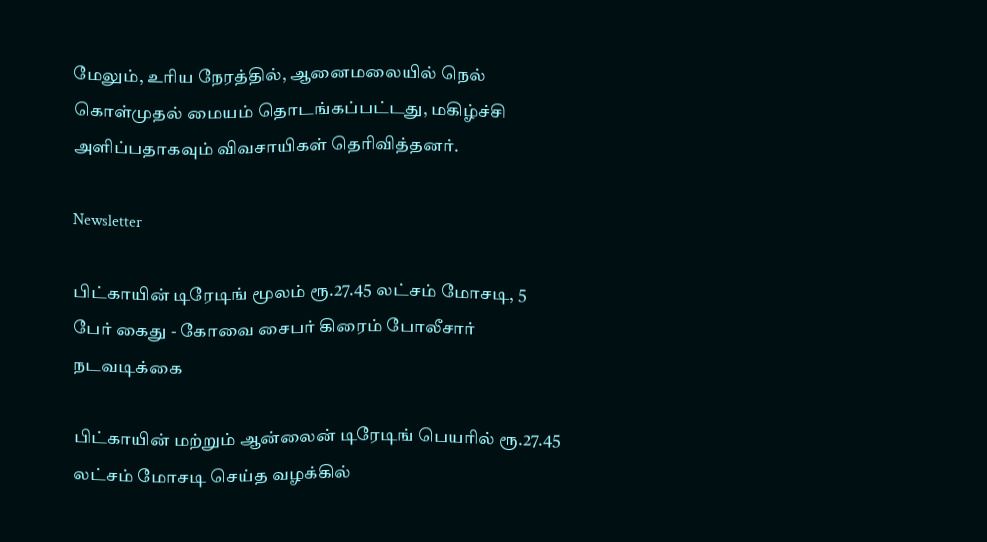மேலும், உரிய நேரத்தில், ஆனைமலையில் நெல் கொள்முதல் மையம் தொடங்கப்பட்டது, மகிழ்ச்சி அளிப்பதாகவும் விவசாயிகள் தெரிவித்தனர்.

Newsletter

பிட்காயின் டிரேடிங் மூலம் ரூ.27.45 லட்சம் மோசடி, 5 பேர் கைது - கோவை சைபர் கிரைம் போலீசார் நடவடிக்கை

பிட்காயின் மற்றும் ஆன்லைன் டிரேடிங் பெயரில் ரூ.27.45 லட்சம் மோசடி செய்த வழக்கில்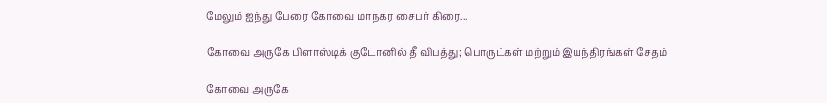மேலும் ஐந்து பேரை கோவை மாநகர சைபர் கிரை...

கோவை அருகே பிளாஸ்டிக் குடோனில் தீ விபத்து; பொருட்கள் மற்றும் இயந்திரங்கள் சேதம்

கோவை அருகே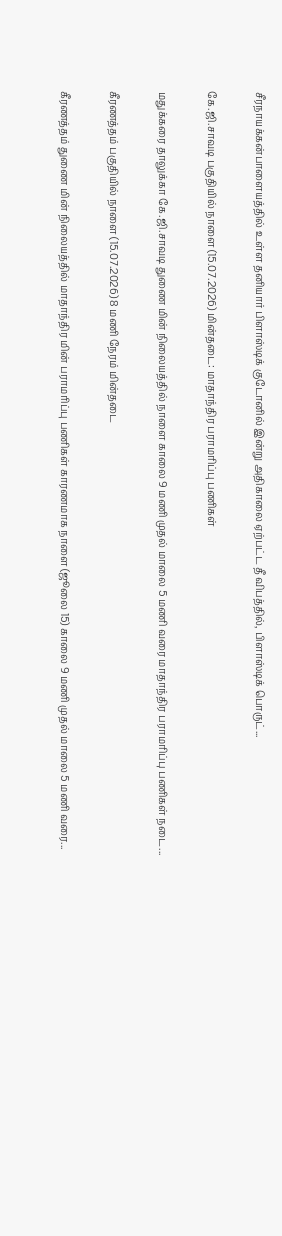சீரநாயக்கன்பாளையத்தில் உள்ள தனியார் பிளாஸ்டிக் குடோனில் இன்று அதிகாலை ஏற்பட்ட தீ விபத்தில், பிளாஸ்டிக் பொருட்...

கே.ஜி.சாவடி பகுதியில் நாளை (15.07.2026) மின்தடை: மாதாந்திர பராமரிப்பு பணிகள்

மதுக்கரை தாலுக்கா கே.ஜி.சாவடி துணை மின் நிலையத்தில் நாளை காலை 9 மணி முதல் மாலை 5 மணி வரை மாதாந்திர பராமரிப்பு பணிகள் நடை...

கீரணத்தம் பகுதியில் நாளை (15.07.2026) 8 மணி நேரம் மின்தடை

கீரணத்தம் துணை மின் நிலையத்தில் மாதாந்திர மின் பராமரிப்பு பணிகள் காரணமாக நாளை (ஜூலை 15) காலை 9 மணி முதல் மாலை 5 மணி வரை...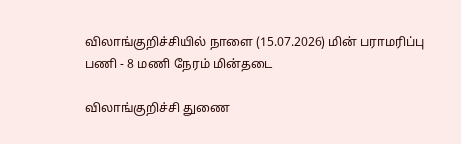விலாங்குறிச்சியில் நாளை (15.07.2026) மின் பராமரிப்பு பணி - 8 மணி நேரம் மின்தடை

விலாங்குறிச்சி துணை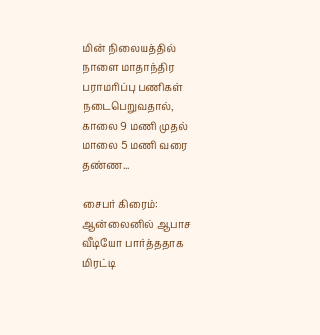மின் நிலையத்தில் நாளை மாதாந்திர பராமரிப்பு பணிகள் நடைபெறுவதால், காலை 9 மணி முதல் மாலை 5 மணி வரை தண்ண...

சைபர் கிரைம்: ஆன்லைனில் ஆபாச வீடியோ பார்த்ததாக மிரட்டி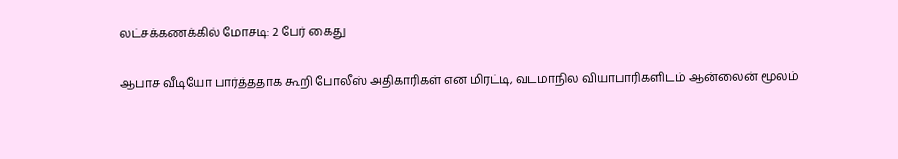லட்சக்கணக்கில் மோசடி: 2 பேர் கைது

ஆபாச வீடியோ பார்த்ததாக கூறி போலீஸ் அதிகாரிகள் என மிரட்டி, வடமாநில வியாபாரிகளிடம் ஆன்லைன் மூலம்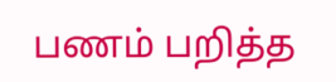பணம் பறித்த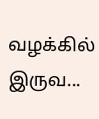வழக்கில் இருவ...